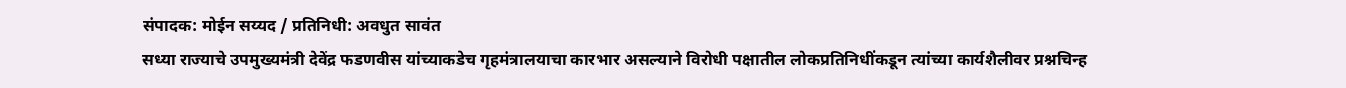संपादक: मोईन सय्यद / प्रतिनिधी: अवधुत सावंत
सध्या राज्याचे उपमुख्यमंत्री देवेंद्र फडणवीस यांच्याकडेच गृहमंत्रालयाचा कारभार असल्याने विरोधी पक्षातील लोकप्रतिनिधींकडून त्यांच्या कार्यशैलीवर प्रश्नचिन्ह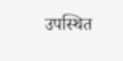उपस्थित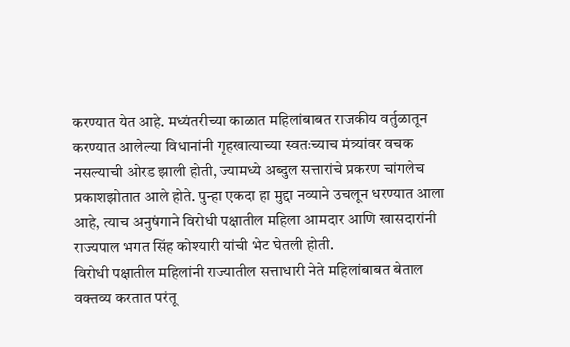करण्यात येत आहे. मध्यंतरीच्या काळात महिलांबाबत राजकीय वर्तुळातून करण्यात आलेल्या विधानांनी गृहखात्याच्या स्वतःच्याच मंत्र्यांवर वचक नसल्याची ओरड झाली होती, ज्यामध्ये अब्दुल सत्तारांचे प्रकरण चांगलेच प्रकाशझोतात आले होते. पुन्हा एकदा हा मुद्दा नव्याने उचलून धरण्यात आला आहे, त्याच अनुषंगाने विरोधी पक्षातील महिला आमदार आणि खासदारांनी राज्यपाल भगत सिंह कोश्यारी यांची भेट घेतली होती.
विरोधी पक्षातील महिलांनी राज्यातील सत्ताधारी नेते महिलांबाबत बेताल वक्तव्य करतात परंतू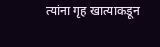त्यांना गृह खात्याकडून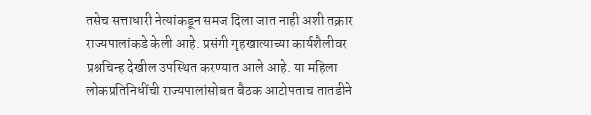तसेच सत्ताधारी नेत्यांकडून समज दिला जात नाही अशी तक्रार राज्यपालांकडे केली आहे. प्रसंगी गृहखात्याच्या कार्यशैलीवर प्रश्नचिन्ह देखील उपस्थित करण्यात आले आहे. या महिला लोकप्रतिनिधींची राज्यपालांसोबत बैठक आटोपताच तातडीने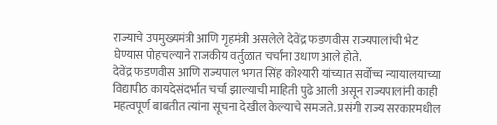राज्याचे उपमुख्यमंत्री आणि गृहमंत्री असलेले देवेंद्र फडणवीस राज्यपालांची भेट घेण्यास पोहचल्याने राजकीय वर्तुळात चर्चांना उधाण आले होते.
देवेंद्र फडणवीस आणि राज्यपाल भगत सिंह कोश्यारी यांच्यात सर्वोच्च न्यायालयाच्या विद्यापीठ कायदेसंदर्भात चर्चा झाल्याची माहिती पुढे आली असून राज्यपालांनी काही महत्वपूर्ण बाबतीत त्यांना सूचना देखील केल्याचे समजते. प्रसंगी राज्य सरकारमधील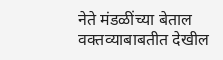नेते मंडळींच्या बेताल वक्तव्याबाबतीत देखील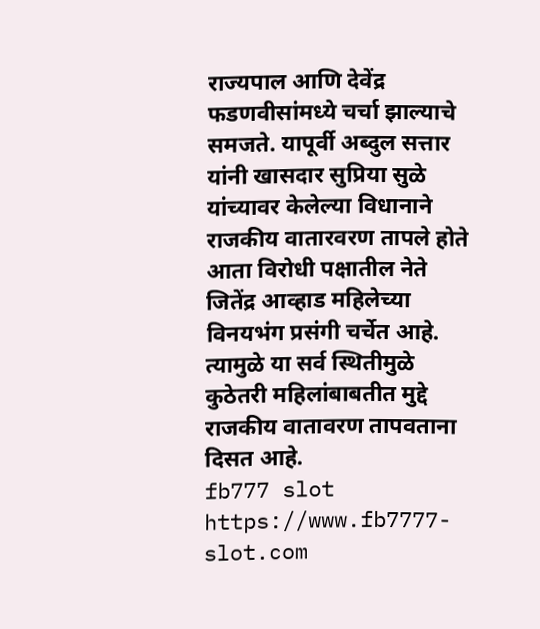राज्यपाल आणि देवेंद्र फडणवीसांमध्ये चर्चा झाल्याचे समजते. यापूर्वी अब्दुल सत्तार यांनी खासदार सुप्रिया सुळे यांच्यावर केलेल्या विधानाने राजकीय वातारवरण तापले होते आता विरोधी पक्षातील नेते जितेंद्र आव्हाड महिलेच्या विनयभंग प्रसंगी चर्चेत आहे. त्यामुळे या सर्व स्थितीमुळे कुठेतरी महिलांबाबतीत मुद्दे राजकीय वातावरण तापवताना दिसत आहे.
fb777 slot https://www.fb7777-slot.com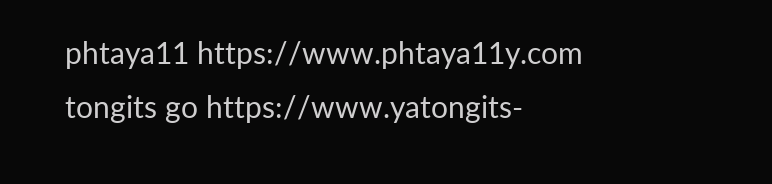phtaya11 https://www.phtaya11y.com
tongits go https://www.yatongits-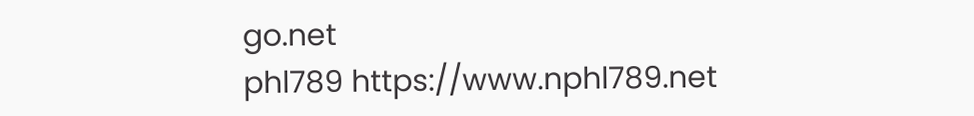go.net
phl789 https://www.nphl789.net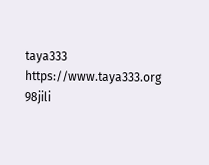taya333 https://www.taya333.org
98jili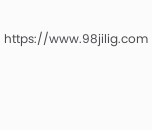https://www.98jilig.com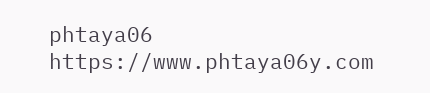phtaya06 https://www.phtaya06y.com